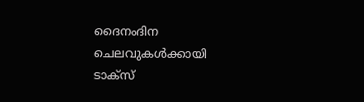ദൈനംദിന ചെലവുകൾക്കായി ടാക്സ്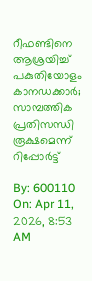റീഫണ്ടിനെ ആശ്രയിച്ച് പകുതിയോളം കാനഡക്കാർ; സാമ്പത്തിക പ്രതിസന്ധി രൂക്ഷമെന്ന് റിപ്പോർട്ട്

By: 600110 On: Apr 11, 2026, 8:53 AM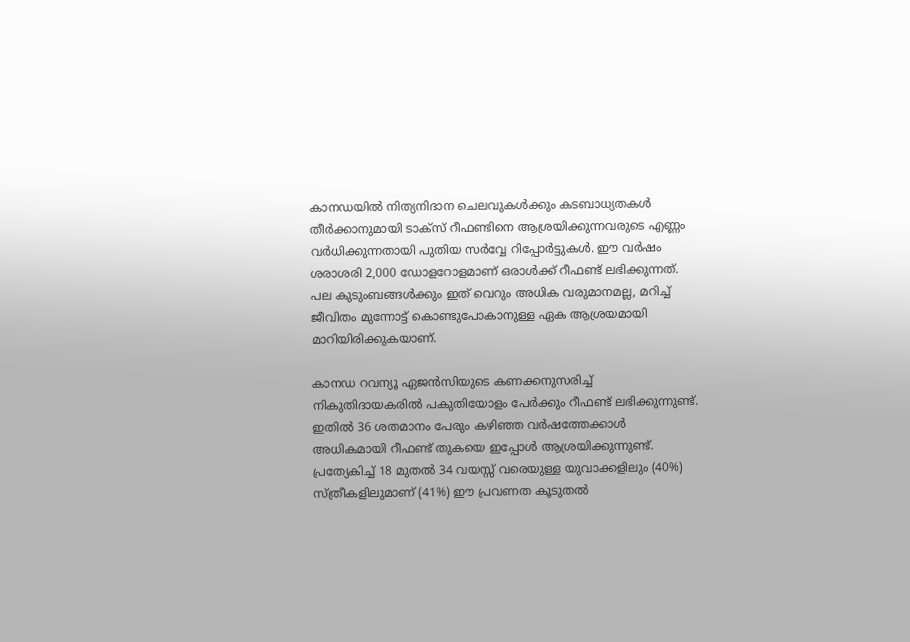കാനഡയിൽ നിത്യനിദാന ചെലവുകൾക്കും കടബാധ്യതകൾ തീർക്കാനുമായി ടാക്സ് റീഫണ്ടിനെ ആശ്രയിക്കുന്നവരുടെ എണ്ണം വർധിക്കുന്നതായി പുതിയ സർവ്വേ റിപ്പോർട്ടുകൾ. ഈ വർഷം ശരാശരി 2,000 ഡോളറോളമാണ് ഒരാൾക്ക് റീഫണ്ട് ലഭിക്കുന്നത്. പല കുടുംബങ്ങൾക്കും ഇത് വെറും അധിക വരുമാനമല്ല, മറിച്ച് ജീവിതം മുന്നോട്ട് കൊണ്ടുപോകാനുള്ള ഏക ആശ്രയമായി മാറിയിരിക്കുകയാണ്.

കാനഡ റവന്യൂ ഏജൻസിയുടെ കണക്കനുസരിച്ച് നികുതിദായകരിൽ പകുതിയോളം പേർക്കും റീഫണ്ട് ലഭിക്കുന്നുണ്ട്. ഇതിൽ 36 ശതമാനം പേരും കഴിഞ്ഞ വർഷത്തേക്കാൾ അധികമായി റീഫണ്ട് തുകയെ ഇപ്പോൾ ആശ്രയിക്കുന്നുണ്ട്. പ്രത്യേകിച്ച് 18 മുതൽ 34 വയസ്സ് വരെയുള്ള യുവാക്കളിലും (40%) സ്ത്രീകളിലുമാണ് (41%) ഈ പ്രവണത കൂടുതൽ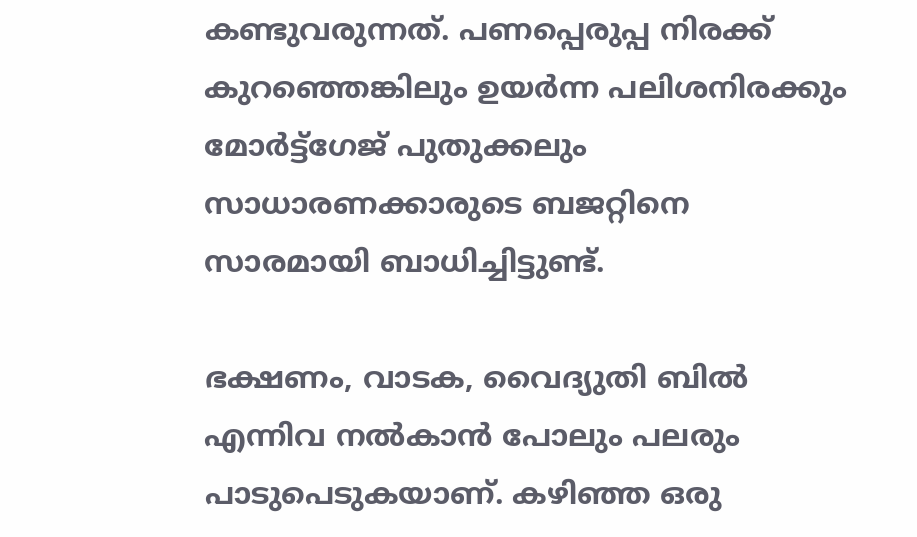കണ്ടുവരുന്നത്. പണപ്പെരുപ്പ നിരക്ക് കുറഞ്ഞെങ്കിലും ഉയർന്ന പലിശനിരക്കും മോർട്ട്ഗേജ് പുതുക്കലും സാധാരണക്കാരുടെ ബജറ്റിനെ സാരമായി ബാധിച്ചിട്ടുണ്ട്.

ഭക്ഷണം, വാടക, വൈദ്യുതി ബിൽ എന്നിവ നൽകാൻ പോലും പലരും പാടുപെടുകയാണ്. കഴിഞ്ഞ ഒരു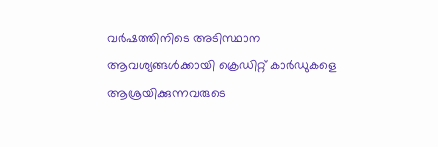വർഷത്തിനിടെ അടിസ്ഥാന ആവശ്യങ്ങൾക്കായി ക്രെഡിറ്റ് കാർഡുകളെ ആശ്രയിക്കുന്നവരുടെ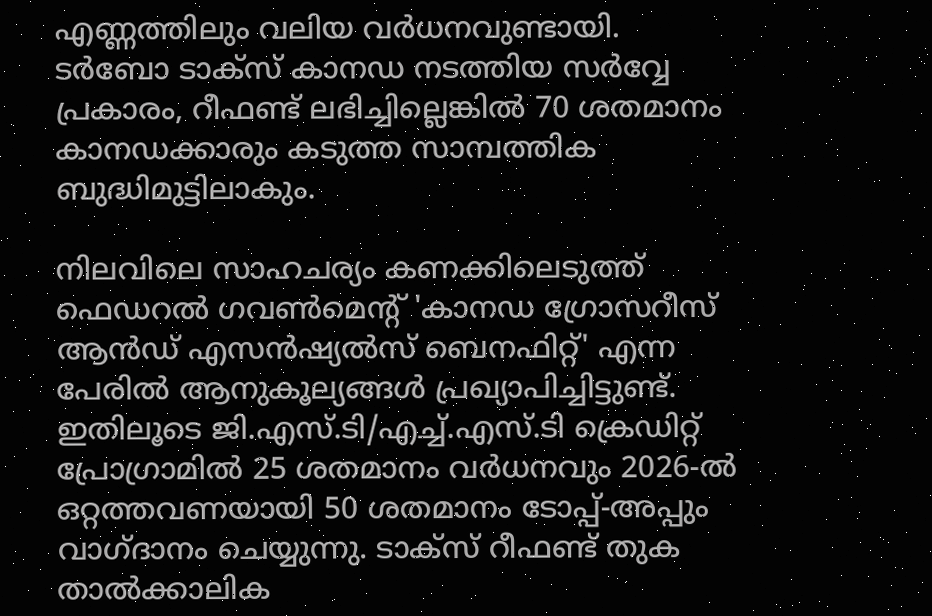എണ്ണത്തിലും വലിയ വർധനവുണ്ടായി. ടർബോ ടാക്സ് കാനഡ നടത്തിയ സർവ്വേ പ്രകാരം, റീഫണ്ട് ലഭിച്ചില്ലെങ്കിൽ 70 ശതമാനം കാനഡക്കാരും കടുത്ത സാമ്പത്തിക ബുദ്ധിമുട്ടിലാകും.

നിലവിലെ സാഹചര്യം കണക്കിലെടുത്ത് ഫെഡറൽ ഗവൺമെൻ്റ് 'കാനഡ ഗ്രോസറീസ് ആൻഡ് എസൻഷ്യൽസ് ബെനഫിറ്റ്' എന്ന പേരിൽ ആനുകൂല്യങ്ങൾ പ്രഖ്യാപിച്ചിട്ടുണ്ട്. ഇതിലൂടെ ജി.എസ്.ടി/എച്ച്.എസ്.ടി ക്രെഡിറ്റ് പ്രോഗ്രാമിൽ 25 ശതമാനം വർധനവും 2026-ൽ ഒറ്റത്തവണയായി 50 ശതമാനം ടോപ്പ്-അപ്പും വാഗ്ദാനം ചെയ്യുന്നു. ടാക്സ് റീഫണ്ട് തുക താൽക്കാലിക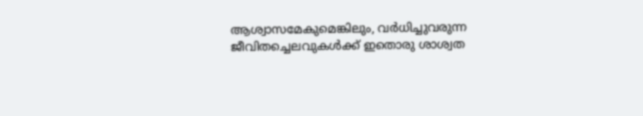ആശ്വാസമേകുമെങ്കിലും, വർധിച്ചുവരുന്ന ജീവിതച്ചെലവുകൾക്ക് ഇതൊരു ശാശ്വത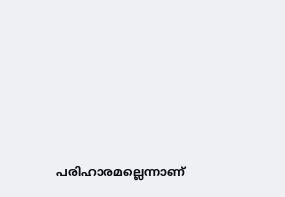പരിഹാരമല്ലെന്നാണ്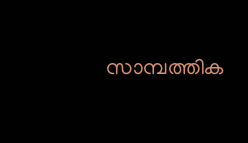സാമ്പത്തിക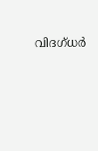വിദഗ്ധർ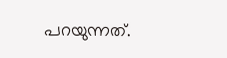പറയുന്നത്.